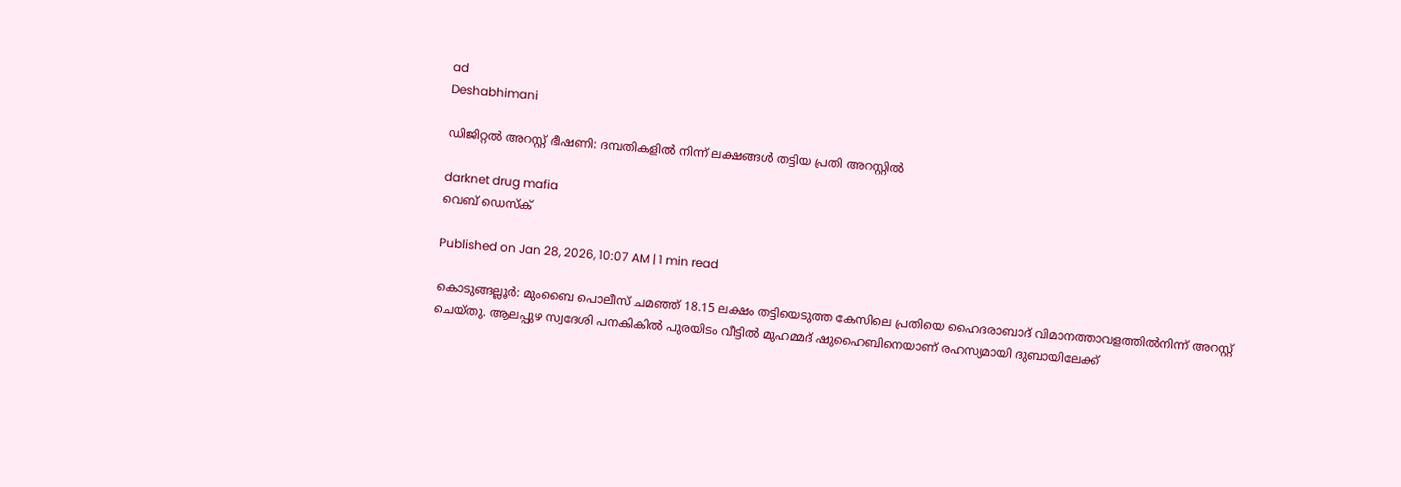ad
Deshabhimani

ഡിജിറ്റൽ അറസ്റ്റ് ഭീഷണി: ദമ്പതികളിൽ നിന്ന് ലക്ഷങ്ങൾ തട്ടിയ പ്രതി അറസ്റ്റിൽ

darknet drug mafia
വെബ് ഡെസ്ക്

Published on Jan 28, 2026, 10:07 AM | 1 min read

കൊടുങ്ങല്ലൂർ: മുംബൈ പൊലീസ് ചമഞ്ഞ് 18.15 ലക്ഷം തട്ടിയെടുത്ത കേസിലെ പ്രതിയെ ഹൈദരാബാദ് വിമാനത്താവളത്തിൽനിന്ന്‌ അറസ്റ്റ്‌ ചെയ്തു. ആലപ്പുഴ സ്വദേശി പനകികിൽ പുരയിടം വീട്ടിൽ മുഹമ്മദ് ഷുഹൈബിനെയാണ് രഹസ്യമായി ദുബായിലേക്ക്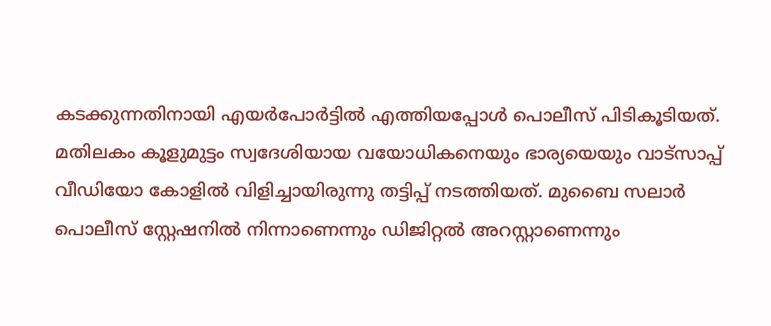കടക്കുന്നതിനായി എയർപോർട്ടിൽ എത്തിയപ്പോൾ പൊലീസ്‌ പിടികൂടിയത്‌. മതിലകം കൂളുമുട്ടം സ്വദേശിയായ വയോധികനെയും ഭാര്യയെയും വാട്സാപ്പ് വീഡിയോ കോളിൽ വിളിച്ചായിരുന്നു തട്ടിപ്പ്‌ നടത്തിയത്‌. മുബൈ സലാർ പൊലീസ് സ്റ്റേഷനിൽ നിന്നാണെന്നും ഡിജിറ്റൽ അറസ്റ്റാണെന്നും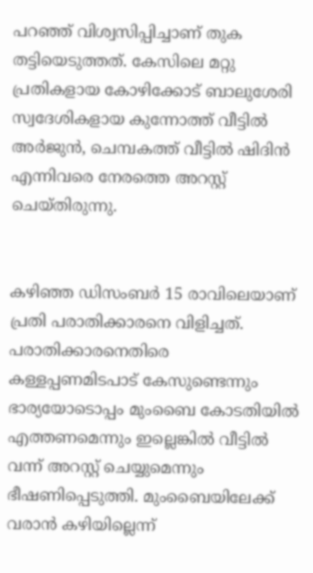പറഞ്ഞ് വിശ്വസിപ്പിച്ചാണ് തുക തട്ടിയെടുത്തത്. കേസിലെ മറ്റു പ്രതികളായ കോഴിക്കോട് ബാലുശേരി സ്വദേശികളായ കുന്നോത്ത് വീട്ടിൽ അർജുൻ, ചെമ്പകത്ത് വീട്ടിൽ ഷിദിൻ എന്നിവരെ നേരത്തെ അറസ്റ്റ് ചെയ്തിരുന്നു.


കഴിഞ്ഞ ഡിസംബർ 15 രാവിലെയാണ് പ്രതി പരാതിക്കാരനെ വിളിച്ചത്. പരാതിക്കാരനെതിരെ കള്ളപ്പണമിടപാട്‌ കേസുണ്ടെന്നും ഭാര്യയോടൊപ്പം മുംബൈ കോടതിയിൽ എത്തണമെന്നും ഇല്ലെങ്കിൽ വീട്ടിൽ വന്ന് അറസ്റ്റ് ചെയ്യുമെന്നും ഭീഷണിപ്പെടുത്തി. മുംബൈയിലേക്ക് വരാൻ കഴിയില്ലെന്ന്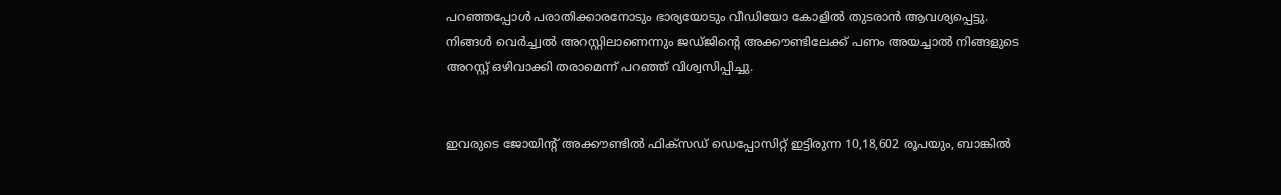പറഞ്ഞപ്പോൾ പരാതിക്കാരനോടും ഭാര്യയോടും വീഡിയോ കോളിൽ തുടരാൻ ആവശ്യപ്പെട്ടു. നിങ്ങൾ വെർച്ച്വൽ അറസ്റ്റിലാണെന്നും ജഡ്ജിന്റെ അക്കൗണ്ടിലേക്ക് പണം അയച്ചാൽ നിങ്ങളുടെ അറസ്റ്റ് ഒഴിവാക്കി തരാമെന്ന് പറഞ്ഞ് വിശ്വസിപ്പിച്ചു.


ഇവരുടെ ജോയിന്റ്‌ അക്കൗണ്ടിൽ ഫിക്‌സഡ് ഡെപ്പോസിറ്റ് ഇട്ടിരുന്ന 10,18,602 രൂപയും, ബാങ്കിൽ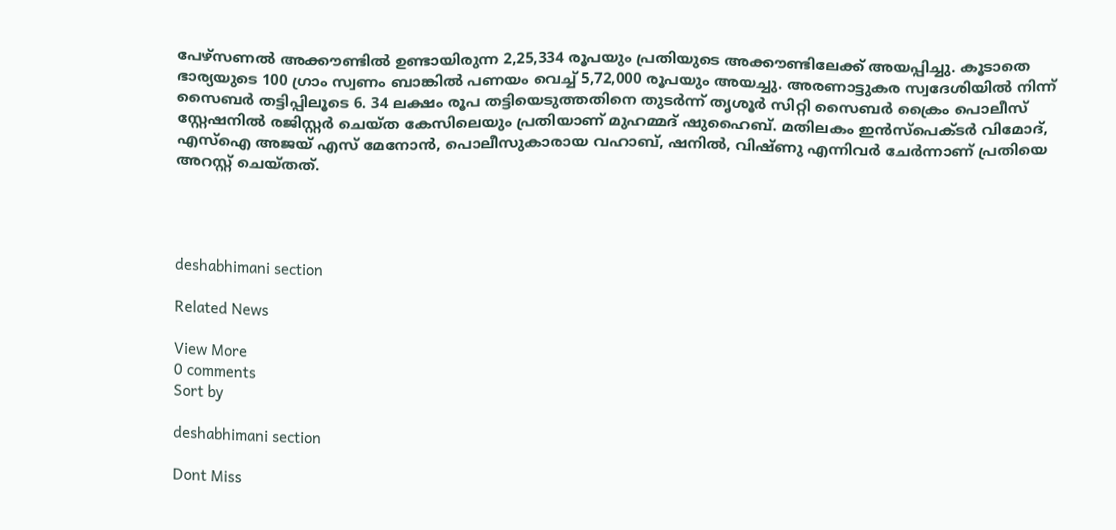പേഴ്സണൽ അക്കൗണ്ടിൽ ഉണ്ടായിരുന്ന 2,25,334 രൂപയും പ്രതിയുടെ അക്കൗണ്ടിലേക്ക് അയപ്പിച്ചു. കൂടാതെ ഭാര്യയുടെ 100 ഗ്രാം സ്വണം ബാങ്കിൽ പണയം വെച്ച് 5,72,000 രൂപയും അയച്ചു. അരണാട്ടുകര സ്വദേശിയിൽ നിന്ന് സൈബർ തട്ടിപ്പിലൂടെ 6. 34 ലക്ഷം രൂപ തട്ടിയെടുത്തതിനെ തുടർന്ന്‌ തൃശൂർ സിറ്റി സൈബർ ക്രൈം പൊലീസ് സ്റ്റേഷനിൽ രജിസ്റ്റർ ചെയ്ത കേസിലെയും പ്രതിയാണ് മുഹമ്മദ് ഷുഹൈബ്. മതിലകം ഇൻസ്പെക്ടർ വിമോദ്, എസ്ഐ അജയ് എസ് മേനോൻ, പൊലീസുകാരായ വഹാബ്, ഷനിൽ, വിഷ്ണു എന്നിവർ ചേർന്നാണ് പ്രതിയെ അറസ്റ്റ് ചെയ്തത്.




deshabhimani section

Related News

View More
0 comments
Sort by

deshabhimani section

Dont Miss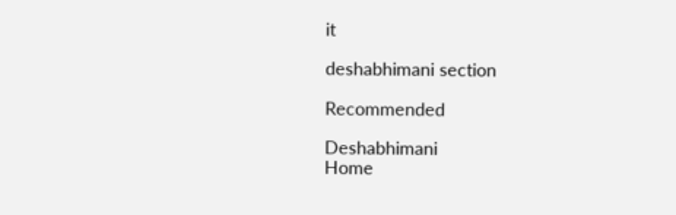it

deshabhimani section

Recommended

Deshabhimani
Home